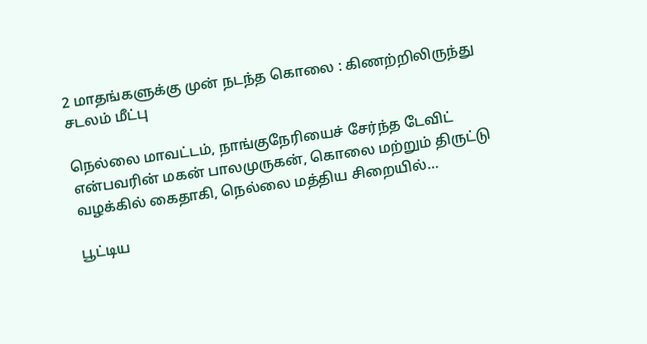2 மாதங்களுக்கு முன் நடந்த கொலை : கிணற்றிலிருந்து சடலம் மீட்பு

நெல்லை மாவட்டம், நாங்குநேரியைச் சேர்ந்த டேவிட் என்பவரின் மகன் பாலமுருகன், கொலை மற்றும் திருட்டு வழக்கில் கைதாகி, நெல்லை மத்திய சிறையில்…

பூட்டிய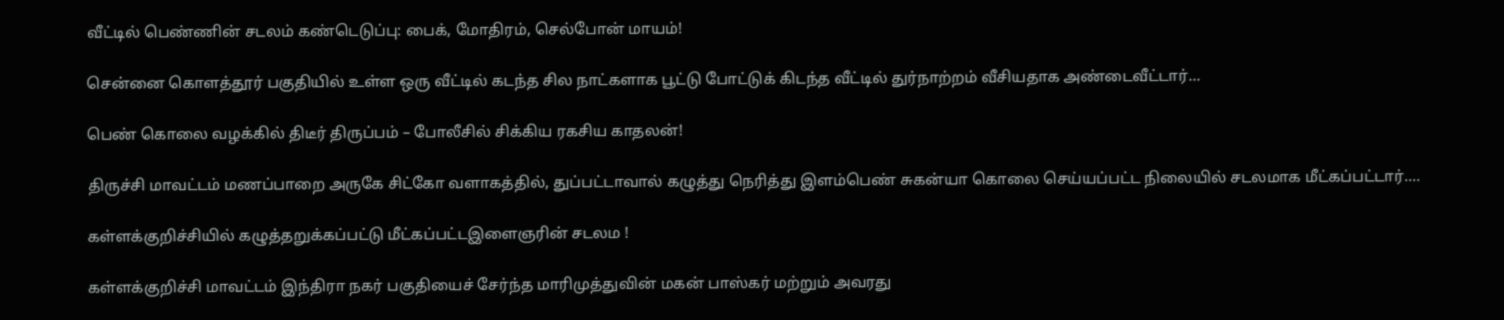வீட்டில் பெண்ணின் சடலம் கண்டெடுப்பு: பைக், மோதிரம், செல்போன் மாயம்!

சென்னை கொளத்தூர் பகுதியில் உள்ள ஒரு வீட்டில் கடந்த சில நாட்களாக பூட்டு போட்டுக் கிடந்த வீட்டில் துர்நாற்றம் வீசியதாக அண்டைவீட்டார்…

பெண் கொலை வழக்கில் திடீர் திருப்பம் – போலீசில் சிக்கிய ரகசிய காதலன்!

திருச்சி மாவட்டம் மணப்பாறை அருகே சிட்கோ வளாகத்தில், துப்பட்டாவால் கழுத்து நெரித்து இளம்பெண் சுகன்யா கொலை செய்யப்பட்ட நிலையில் சடலமாக மீட்கப்பட்டார்.…

கள்ளக்குறிச்சியில் கழுத்தறுக்கப்பட்டு மீட்கப்பட்டஇளைஞரின் சடலம !

கள்ளக்குறிச்சி மாவட்டம் இந்திரா நகர் பகுதியைச் சேர்ந்த மாரிமுத்துவின் மகன் பாஸ்கர் மற்றும் அவரது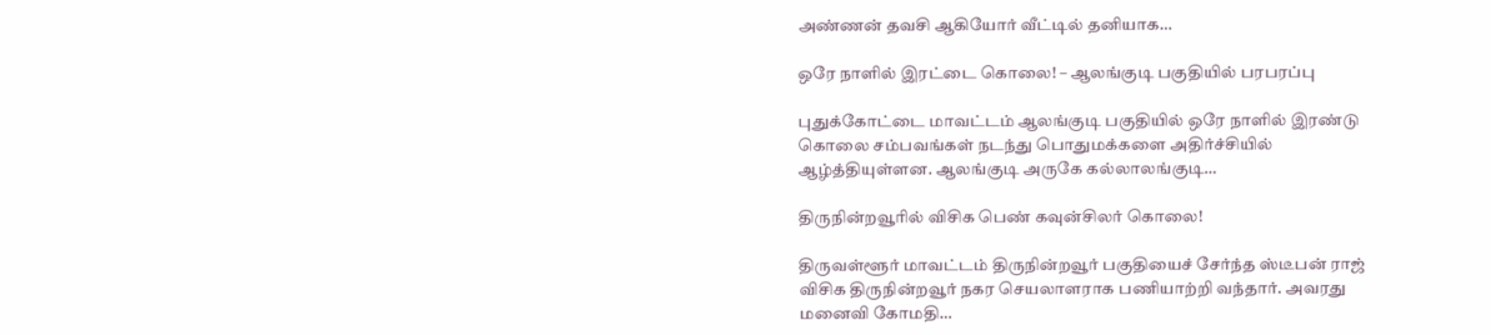அண்ணன் தவசி ஆகியோர் வீட்டில் தனியாக…

ஒரே நாளில் இரட்டை கொலை! – ஆலங்குடி பகுதியில் பரபரப்பு

புதுக்கோட்டை மாவட்டம் ஆலங்குடி பகுதியில் ஒரே நாளில் இரண்டு கொலை சம்பவங்கள் நடந்து பொதுமக்களை அதிர்ச்சியில் ஆழ்த்தியுள்ளன. ஆலங்குடி அருகே கல்லாலங்குடி…

திருநின்றவூரில் விசிக பெண் கவுன்சிலர் கொலை!

திருவள்ளூர் மாவட்டம் திருநின்றவூர் பகுதியைச் சேர்ந்த ஸ்டீபன் ராஜ் விசிக திருநின்றவூர் நகர செயலாளராக பணியாற்றி வந்தார். அவரது மனைவி கோமதி…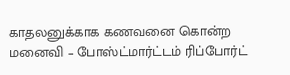காதலனுக்காக கணவனை கொன்ற மனைவி – போஸ்ட்மார்ட்டம் ரிப்போர்ட்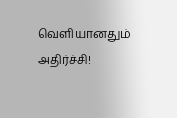வெளியானதும் அதிர்ச்சி!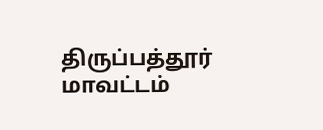திருப்பத்தூர் மாவட்டம்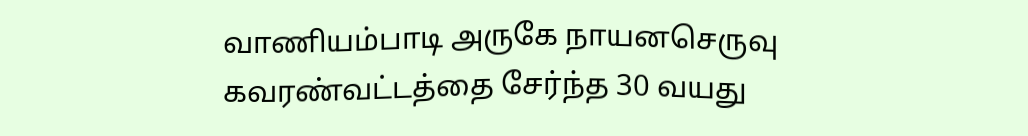வாணியம்பாடி அருகே நாயனசெருவு கவரண்வட்டத்தை சேர்ந்த 30 வயது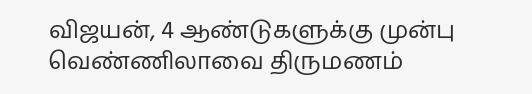விஜயன், 4 ஆண்டுகளுக்கு முன்பு வெண்ணிலாவை திருமணம்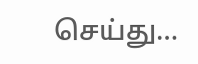செய்து…